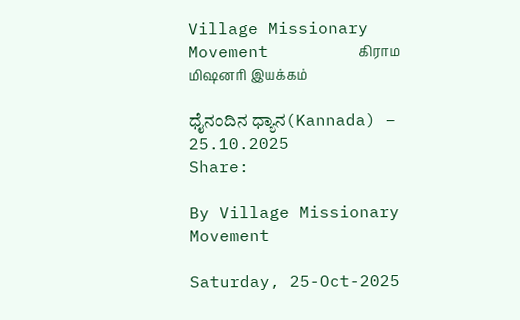Village Missionary Movement         கிராம மிஷனரி இயக்கம்

ಧೈನಂದಿನ ಧ್ಯಾನ(Kannada) – 25.10.2025
Share:

By Village Missionary Movement

Saturday, 25-Oct-2025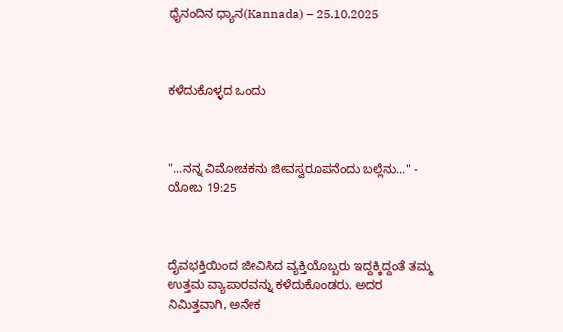ಧೈನಂದಿನ ಧ್ಯಾನ(Kannada) – 25.10.2025



ಕಳೆದುಕೊಳ್ಳದ ಒಂದು



"...ನನ್ನ ವಿಮೋಚಕನು ಜೀವಸ್ವರೂಪನೆಂದು ಬಲ್ಲೆನು..." - ಯೋಬ 19:25



ದೈವಭಕ್ತಿಯಿಂದ ಜೀವಿಸಿದ ವ್ಯಕ್ತಿಯೊಬ್ಬರು ಇದ್ದಕ್ಕಿದ್ದಂತೆ ತಮ್ಮ ಉತ್ತಮ ವ್ಯಾಪಾರವನ್ನು ಕಳೆದುಕೊಂಡರು. ಅದರ ನಿಮಿತ್ತವಾಗಿ, ಅನೇಕ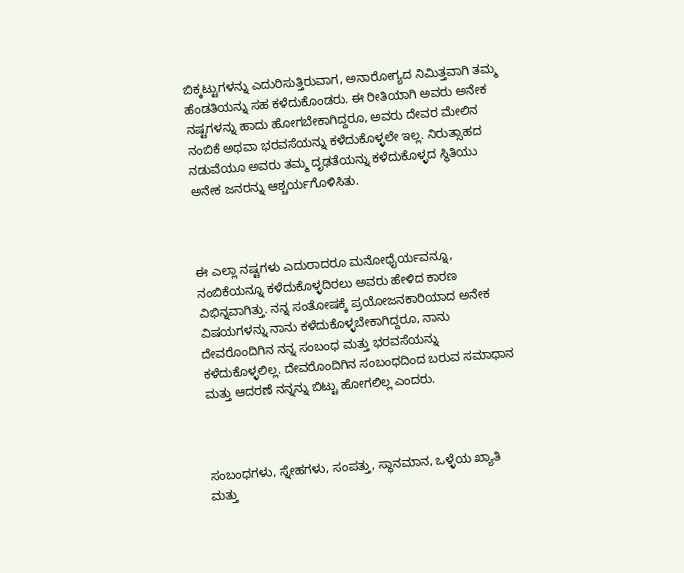ಬಿಕ್ಕಟ್ಟುಗಳನ್ನು ಎದುರಿಸುತ್ತಿರುವಾಗ, ಅನಾರೋಗ್ಯದ ನಿಮಿತ್ತವಾಗಿ ತಮ್ಮ ಹೆಂಡತಿಯನ್ನು ಸಹ ಕಳೆದುಕೊಂಡರು. ಈ ರೀತಿಯಾಗಿ ಅವರು ಅನೇಕ ನಷ್ಟಗಳನ್ನು ಹಾದು ಹೋಗಬೇಕಾಗಿದ್ದರೂ, ಅವರು ದೇವರ ಮೇಲಿನ ನಂಬಿಕೆ ಅಥವಾ ಭರವಸೆಯನ್ನು ಕಳೆದುಕೊಳ್ಳಲೇ ಇಲ್ಲ. ನಿರುತ್ಸಾಹದ ನಡುವೆಯೂ ಅವರು ತಮ್ಮ ದೃಢತೆಯನ್ನು ಕಳೆದುಕೊಳ್ಳದ ಸ್ಥಿತಿಯು ಅನೇಕ ಜನರನ್ನು ಆಶ್ಚರ್ಯಗೊಳಿಸಿತು.



ಈ ಎಲ್ಲಾ ನಷ್ಟಗಳು ಎದುರಾದರೂ ಮನೋಧೈರ್ಯವನ್ನೂ, ನಂಬಿಕೆಯನ್ನೂ ಕಳೆದುಕೊಳ್ಳದಿರಲು ಅವರು ಹೇಳಿದ ಕಾರಣ ವಿಭಿನ್ನವಾಗಿತ್ತು. ನನ್ನ ಸಂತೋಷಕ್ಕೆ ಪ್ರಯೋಜನಕಾರಿಯಾದ ಅನೇಕ ವಿಷಯಗಳನ್ನು ನಾನು ಕಳೆದುಕೊಳ್ಳಬೇಕಾಗಿದ್ದರೂ, ನಾನು ದೇವರೊಂದಿಗಿನ ನನ್ನ ಸಂಬಂಧ ಮತ್ತು ಭರವಸೆಯನ್ನು ಕಳೆದುಕೊಳ್ಳಲಿಲ್ಲ. ದೇವರೊಂದಿಗಿನ ಸಂಬಂಧದಿಂದ ಬರುವ ಸಮಾಧಾನ ಮತ್ತು ಆದರಣೆ ನನ್ನನ್ನು ಬಿಟ್ಟು ಹೋಗಲಿಲ್ಲ ಎಂದರು.



ಸಂಬಂಧಗಳು, ಸ್ನೇಹಗಳು, ಸಂಪತ್ತು, ಸ್ಥಾನಮಾನ, ಒಳ್ಳೆಯ ಖ್ಯಾತಿ ಮತ್ತು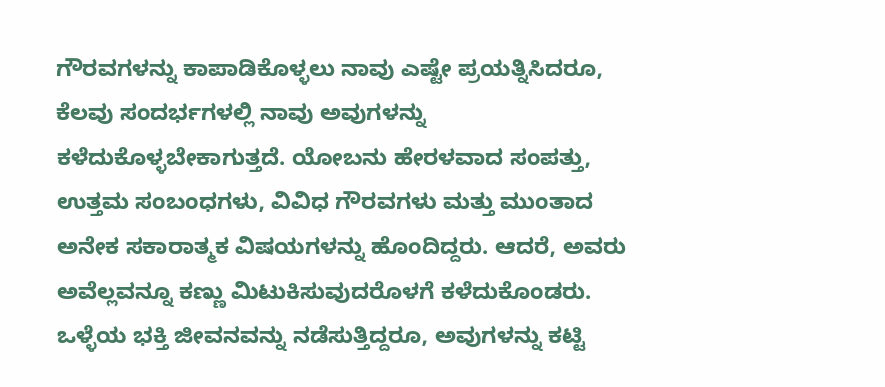ಗೌರವಗಳನ್ನು ಕಾಪಾಡಿಕೊಳ್ಳಲು ನಾವು ಎಷ್ಟೇ ಪ್ರಯತ್ನಿಸಿದರೂ, ಕೆಲವು ಸಂದರ್ಭಗಳಲ್ಲಿ ನಾವು ಅವುಗಳನ್ನು ಕಳೆದುಕೊಳ್ಳಬೇಕಾಗುತ್ತದೆ. ಯೋಬನು ಹೇರಳವಾದ ಸಂಪತ್ತು, ಉತ್ತಮ ಸಂಬಂಧಗಳು, ವಿವಿಧ ಗೌರವಗಳು ಮತ್ತು ಮುಂತಾದ ಅನೇಕ ಸಕಾರಾತ್ಮಕ ವಿಷಯಗಳನ್ನು ಹೊಂದಿದ್ದರು. ಆದರೆ, ಅವರು ಅವೆಲ್ಲವನ್ನೂ ಕಣ್ಣು ಮಿಟುಕಿಸುವುದರೊಳಗೆ ಕಳೆದುಕೊಂಡರು. ಒಳ್ಳೆಯ ಭಕ್ತಿ ಜೀವನವನ್ನು ನಡೆಸುತ್ತಿದ್ದರೂ, ಅವುಗಳನ್ನು ಕಟ್ಟಿ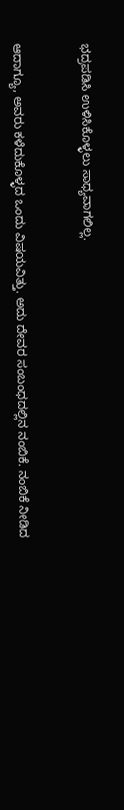ಭದ್ರಪಡಿಸಿ ಉಳಿಸಿಕೊಳ್ಳಲು ಸಾಧ್ಯವಾಗಲಿಲ್ಲ.



ಆದಾಗ್ಯೂ, ಅವರು ಕಳೆದುಕೊಳ್ಳದ ಒಂದು ವಿಷಯವಿತ್ತು. ಅದು ದೇವರ ಸಂಬಂಧದಲ್ಲಿನ ನಂಬಿಕೆ. ನಂಬಿಕೆ ನೀಡಿದ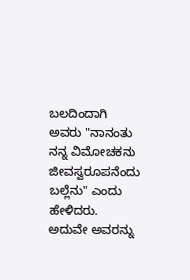ಬಲದಿಂದಾಗಿ ಅವರು "ನಾನಂತು ನನ್ನ ವಿಮೋಚಕನು ಜೀವಸ್ವರೂಪನೆಂದು ಬಲ್ಲೆನು" ಎಂದು ಹೇಳಿದರು. ಅದುವೇ ಅವರನ್ನು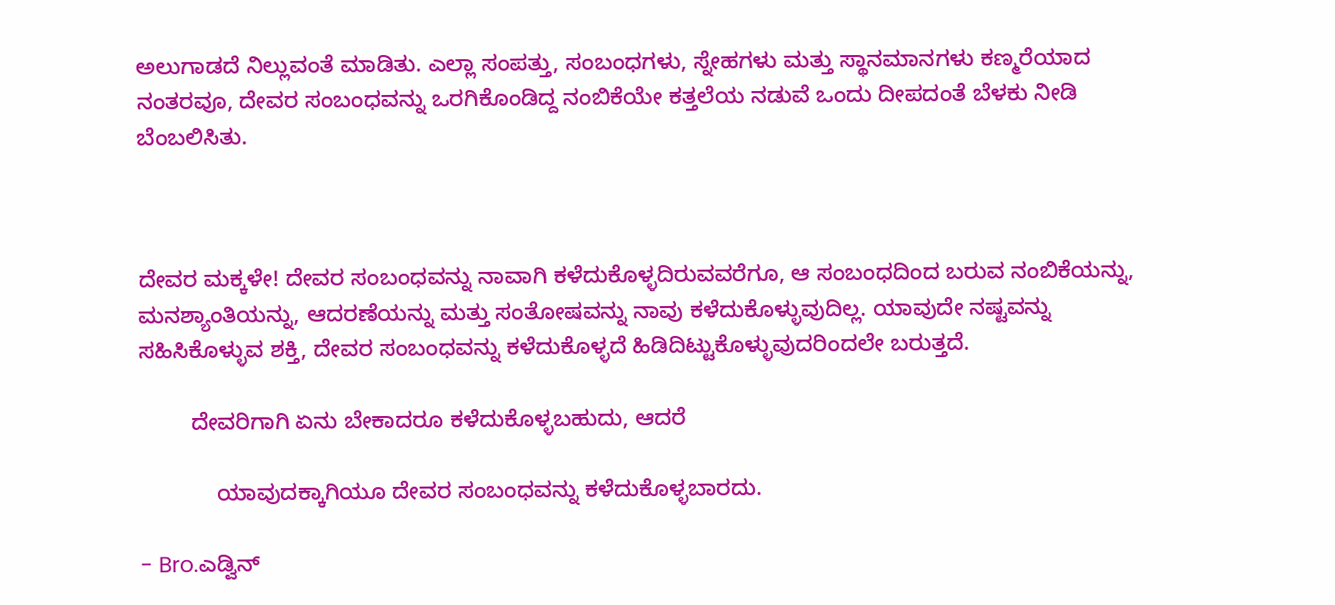ಅಲುಗಾಡದೆ ನಿಲ್ಲುವಂತೆ ಮಾಡಿತು. ಎಲ್ಲಾ ಸಂಪತ್ತು, ಸಂಬಂಧಗಳು, ಸ್ನೇಹಗಳು ಮತ್ತು ಸ್ಥಾನಮಾನಗಳು ಕಣ್ಮರೆಯಾದ ನಂತರವೂ, ದೇವರ ಸಂಬಂಧವನ್ನು ಒರಗಿಕೊಂಡಿದ್ದ ನಂಬಿಕೆಯೇ ಕತ್ತಲೆಯ ನಡುವೆ ಒಂದು ದೀಪದಂತೆ ಬೆಳಕು ನೀಡಿ ಬೆಂಬಲಿಸಿತು.



ದೇವರ ಮಕ್ಕಳೇ! ದೇವರ ಸಂಬಂಧವನ್ನು ನಾವಾಗಿ ಕಳೆದುಕೊಳ್ಳದಿರುವವರೆಗೂ, ಆ ಸಂಬಂಧದಿಂದ ಬರುವ ನಂಬಿಕೆಯನ್ನು, ಮನಶ್ಯಾಂತಿಯನ್ನು, ಆದರಣೆಯನ್ನು ಮತ್ತು ಸಂತೋಷವನ್ನು ನಾವು ಕಳೆದುಕೊಳ್ಳುವುದಿಲ್ಲ. ಯಾವುದೇ ನಷ್ಟವನ್ನು ಸಹಿಸಿಕೊಳ್ಳುವ ಶಕ್ತಿ, ದೇವರ ಸಂಬಂಧವನ್ನು ಕಳೆದುಕೊಳ್ಳದೆ ಹಿಡಿದಿಟ್ಟುಕೊಳ್ಳುವುದರಿಂದಲೇ ಬರುತ್ತದೆ.

        ದೇವರಿಗಾಗಿ ಏನು ಬೇಕಾದರೂ ಕಳೆದುಕೊಳ್ಳಬಹುದು, ಆದರೆ

            ಯಾವುದಕ್ಕಾಗಿಯೂ ದೇವರ ಸಂಬಂಧವನ್ನು ಕಳೆದುಕೊಳ್ಳಬಾರದು.

- Bro.ಎಡ್ವಿನ್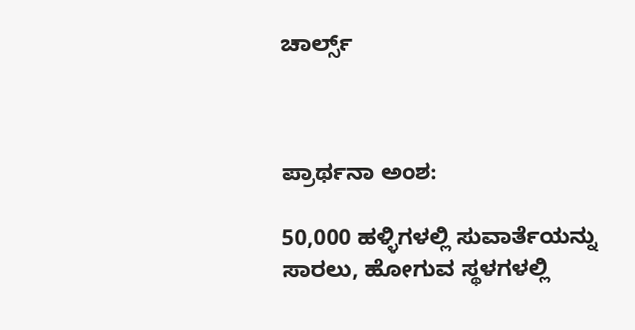ಚಾರ್ಲ್ಸ್



ಪ್ರಾರ್ಥನಾ ಅಂಶ:

50,000 ಹಳ್ಳಿಗಳಲ್ಲಿ ಸುವಾರ್ತೆಯನ್ನು ಸಾರಲು, ಹೋಗುವ ಸ್ಥಳಗಳಲ್ಲಿ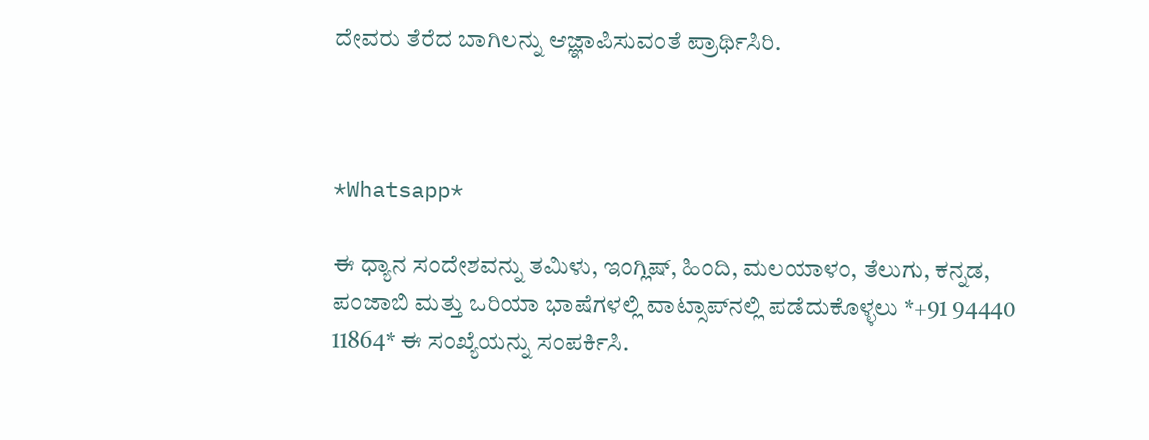ದೇವರು ತೆರೆದ ಬಾಗಿಲನ್ನು ಆಜ್ಞಾಪಿಸುವಂತೆ ಪ್ರಾರ್ಥಿಸಿರಿ.



*Whatsapp*

ಈ ಧ್ಯಾನ ಸಂದೇಶವನ್ನು ತಮಿಳು, ಇಂಗ್ಲಿಷ್, ಹಿಂದಿ, ಮಲಯಾಳಂ, ತೆಲುಗು, ಕನ್ನಡ, ಪಂಜಾಬಿ ಮತ್ತು ಒರಿಯಾ ಭಾಷೆಗಳಲ್ಲಿ ವಾಟ್ಸಾಪ್‌ನಲ್ಲಿ ಪಡೆದುಕೊಳ್ಳಲು *+91 94440 11864* ಈ ಸಂಖ್ಯೆಯನ್ನು ಸಂಪರ್ಕಿಸಿ.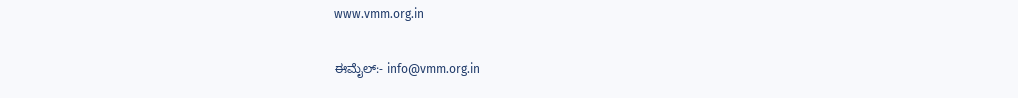www.vmm.org.in

ಈಮೈಲ್:- info@vmm.org.in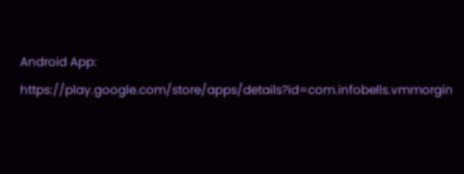Android App: https://play.google.com/store/apps/details?id=com.infobells.vmmorgin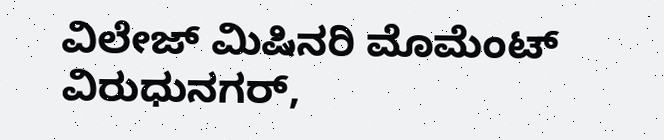ವಿಲೇಜ್ ಮಿಷಿನರಿ ಮೊಮೆಂಟ್ ವಿರುಧುನಗರ್,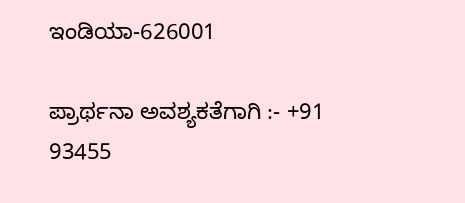ಇಂಡಿಯಾ-626001

ಪ್ರಾರ್ಥನಾ ಅವಶ್ಯಕತೆಗಾಗಿ :- +91 93455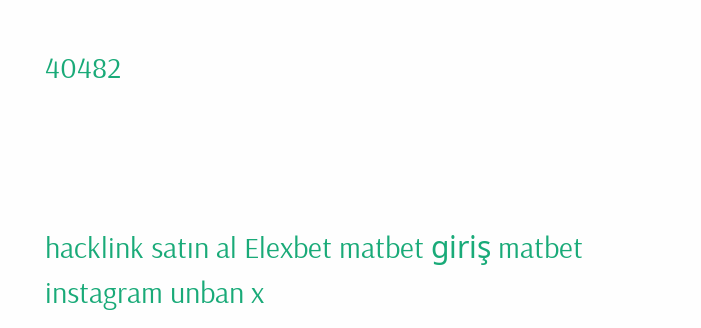40482



hacklink satın al Elexbet matbet giriş matbet instagram unban x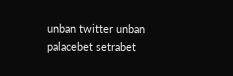unban twitter unban palacebet setrabet